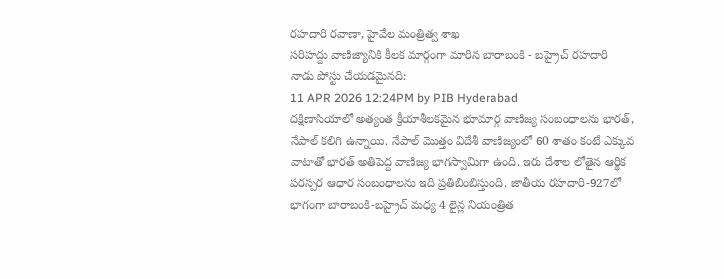రహదారి రవాణా, హైవేల మంత్రిత్వ శాఖ
సరిహద్దు వాణిజ్యానికి కీలక మార్గంగా మారిన బారాబంకి - బహ్రైచ్ రహదారి
నాడు పోస్టు చేయడమైనది:
11 APR 2026 12:24PM by PIB Hyderabad
దక్షిణాసియాలో అత్యంత క్రీయాశీలకమైన భూమార్గ వాణిజ్య సంబంధాలను భారత్, నేపాల్ కలిగి ఉన్నాయి. నేపాల్ మొత్తం విదేశీ వాణిజ్యంలో 60 శాతం కంటే ఎక్కువ వాటాతో భారత్ అతిపెద్ద వాణిజ్య భాగస్వామిగా ఉంది. ఇరు దేశాల లోతైన ఆర్థిక పరస్పర ఆధార సంబంధాలను ఇది ప్రతిబింబిస్తుంది. జాతీయ రహదారి-927లో భాగంగా బారాబంకి-బహ్రైచ్ మధ్య 4 లైన్ల నియంత్రిత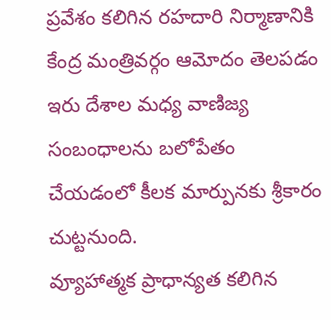ప్రవేశం కలిగిన రహదారి నిర్మాణానికి కేంద్ర మంత్రివర్గం ఆమోదం తెలపడం ఇరు దేశాల మధ్య వాణిజ్య సంబంధాలను బలోపేతం చేయడంలో కీలక మార్పునకు శ్రీకారం చుట్టనుంది.
వ్యూహాత్మక ప్రాధాన్యత కలిగిన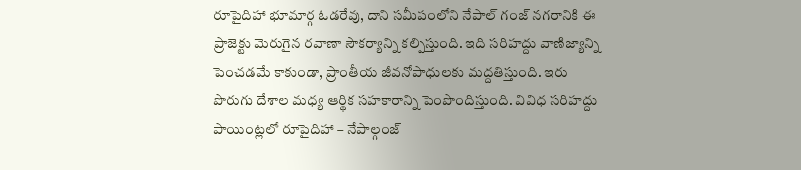రూపైదిహా భూమార్గ ఓడరేవు, దాని సమీపంలోని నేపాల్ గంజ్ నగరానికి ఈ ప్రాజెక్టు మెరుగైన రవాణా సౌకర్యాన్ని కల్పిస్తుంది. ఇది సరిహద్దు వాణిజ్యాన్ని పెంచడమే కాకుండా, ప్రాంతీయ జీవనోపాధులకు మద్దతిస్తుంది. ఇరు పొరుగు దేశాల మధ్య ఆర్థిక సహకారాన్ని పెంపొందిస్తుంది. వివిధ సరిహద్దు పాయింట్లలో రూపైదిహా – నేపాల్గంజ్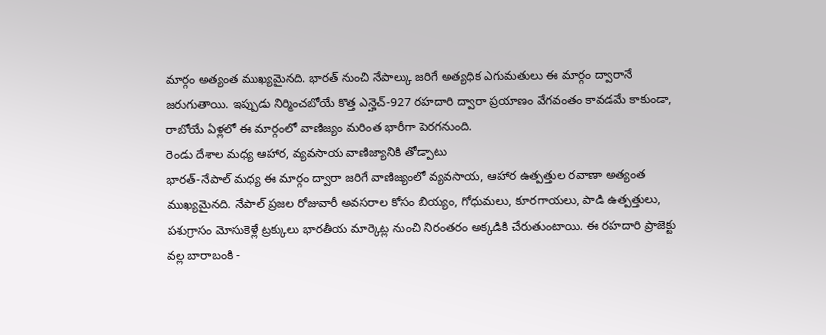మార్గం అత్యంత ముఖ్యమైనది. భారత్ నుంచి నేపాల్కు జరిగే అత్యధిక ఎగుమతులు ఈ మార్గం ద్వారానే జరుగుతాయి. ఇప్పుడు నిర్మించబోయే కొత్త ఎన్హెచ్-927 రహదారి ద్వారా ప్రయాణం వేగవంతం కావడమే కాకుండా, రాబోయే ఏళ్లలో ఈ మార్గంలో వాణిజ్యం మరింత భారీగా పెరగనుంది.
రెండు దేశాల మధ్య ఆహార, వ్యవసాయ వాణిజ్యానికి తోడ్పాటు
భారత్-నేపాల్ మధ్య ఈ మార్గం ద్వారా జరిగే వాణిజ్యంలో వ్యవసాయ, ఆహార ఉత్పత్తుల రవాణా అత్యంత ముఖ్యమైనది. నేపాల్ ప్రజల రోజువారీ అవసరాల కోసం బియ్యం, గోధుమలు, కూరగాయలు, పాడి ఉత్పత్తులు, పశుగ్రాసం మోసుకెళ్లే ట్రక్కులు భారతీయ మార్కెట్ల నుంచి నిరంతరం అక్కడికి చేరుతుంటాయి. ఈ రహదారి ప్రాజెక్టు వల్ల బారాబంకి -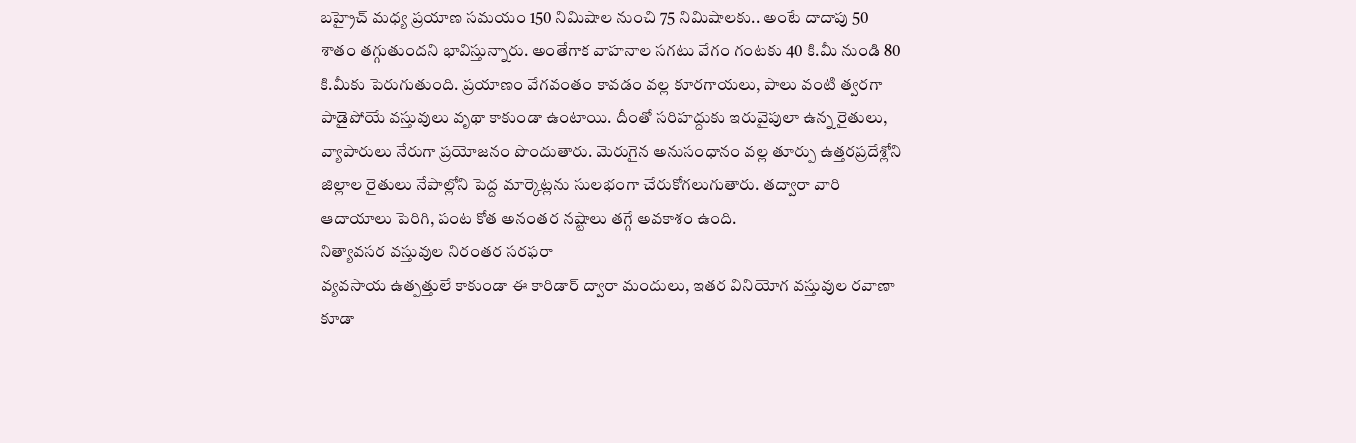బహ్రైచ్ మధ్య ప్రయాణ సమయం 150 నిమిషాల నుంచి 75 నిమిషాలకు.. అంటే దాదాపు 50 శాతం తగ్గుతుందని భావిస్తున్నారు. అంతేగాక వాహనాల సగటు వేగం గంటకు 40 కి.మీ నుండి 80 కి.మీకు పెరుగుతుంది. ప్రయాణం వేగవంతం కావడం వల్ల కూరగాయలు, పాలు వంటి త్వరగా పాడైపోయే వస్తువులు వృథా కాకుండా ఉంటాయి. దీంతో సరిహద్దుకు ఇరువైపులా ఉన్న రైతులు, వ్యాపారులు నేరుగా ప్రయోజనం పొందుతారు. మెరుగైన అనుసంధానం వల్ల తూర్పు ఉత్తరప్రదేశ్లోని జిల్లాల రైతులు నేపాల్లోని పెద్ద మార్కెట్లను సులభంగా చేరుకోగలుగుతారు. తద్వారా వారి ఆదాయాలు పెరిగి, పంట కోత అనంతర నష్టాలు తగ్గే అవకాశం ఉంది.
నిత్యావసర వస్తువుల నిరంతర సరఫరా
వ్యవసాయ ఉత్పత్తులే కాకుండా ఈ కారిడార్ ద్వారా మందులు, ఇతర వినియోగ వస్తువుల రవాణా కూడా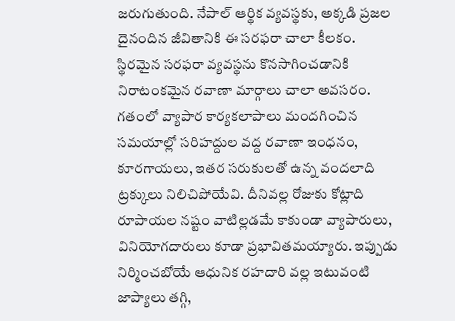జరుగుతుంది. నేపాల్ ఆర్థిక వ్యవస్థకు, అక్కడి ప్రజల దైనందిన జీవితానికి ఈ సరఫరా చాలా కీలకం. స్థిరమైన సరఫరా వ్యవస్థను కొనసాగించడానికి నిరాటంకమైన రవాణా మార్గాలు చాలా అవసరం. గతంలో వ్యాపార కార్యకలాపాలు మందగించిన సమయాల్లో సరిహద్దుల వద్ద రవాణా ఇంధనం, కూరగాయలు, ఇతర సరుకులతో ఉన్న వందలాది ట్రక్కులు నిలిచిపోయేవి. దీనివల్ల రోజుకు కోట్లాది రూపాయల నష్టం వాటిల్లడమే కాకుండా వ్యాపారులు, వినియోగదారులు కూడా ప్రభావితమయ్యారు. ఇప్పుడు నిర్మించబోయే ఆధునిక రహదారి వల్ల ఇటువంటి జాప్యాలు తగ్గి,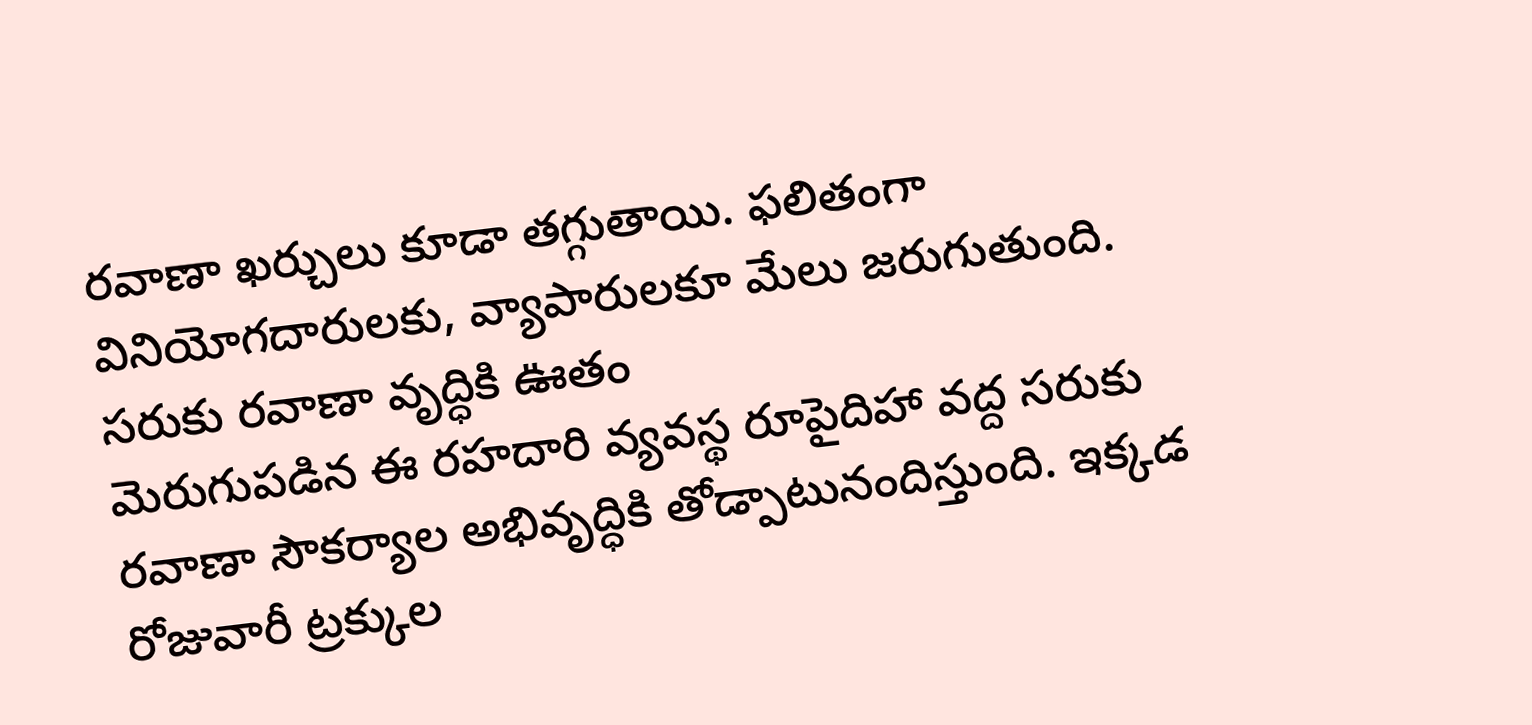రవాణా ఖర్చులు కూడా తగ్గుతాయి. ఫలితంగా వినియోగదారులకు, వ్యాపారులకూ మేలు జరుగుతుంది.
సరుకు రవాణా వృద్ధికి ఊతం
మెరుగుపడిన ఈ రహదారి వ్యవస్థ రూపైదిహా వద్ద సరుకు రవాణా సౌకర్యాల అభివృద్ధికి తోడ్పాటునందిస్తుంది. ఇక్కడ రోజువారీ ట్రక్కుల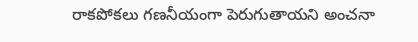రాకపోకలు గణనీయంగా పెరుగుతాయని అంచనా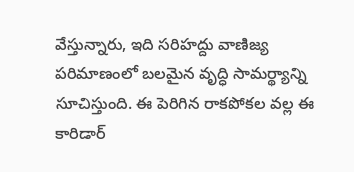వేస్తున్నారు, ఇది సరిహద్దు వాణిజ్య పరిమాణంలో బలమైన వృద్ధి సామర్థ్యాన్ని సూచిస్తుంది. ఈ పెరిగిన రాకపోకల వల్ల ఈ కారిడార్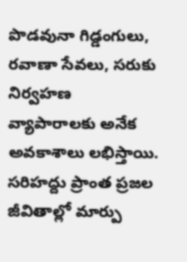పొడవునా గిడ్డంగులు, రవాణా సేవలు, సరుకు నిర్వహణ వ్యాపారాలకు అనేక అవకాశాలు లభిస్తాయి.
సరిహద్దు ప్రాంత ప్రజల జీవితాల్లో మార్పు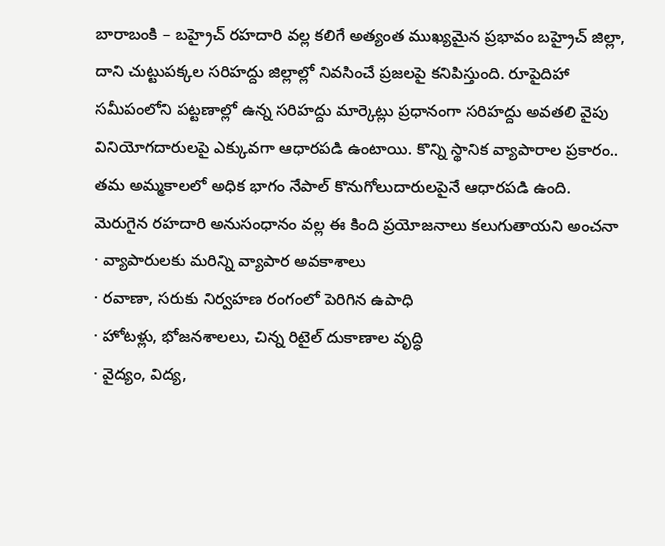బారాబంకి – బహ్రైచ్ రహదారి వల్ల కలిగే అత్యంత ముఖ్యమైన ప్రభావం బహ్రైచ్ జిల్లా, దాని చుట్టుపక్కల సరిహద్దు జిల్లాల్లో నివసించే ప్రజలపై కనిపిస్తుంది. రూపైదిహా సమీపంలోని పట్టణాల్లో ఉన్న సరిహద్దు మార్కెట్లు ప్రధానంగా సరిహద్దు అవతలి వైపు వినియోగదారులపై ఎక్కువగా ఆధారపడి ఉంటాయి. కొన్ని స్థానిక వ్యాపారాల ప్రకారం.. తమ అమ్మకాలలో అధిక భాగం నేపాల్ కొనుగోలుదారులపైనే ఆధారపడి ఉంది.
మెరుగైన రహదారి అనుసంధానం వల్ల ఈ కింది ప్రయోజనాలు కలుగుతాయని అంచనా
· వ్యాపారులకు మరిన్ని వ్యాపార అవకాశాలు
· రవాణా, సరుకు నిర్వహణ రంగంలో పెరిగిన ఉపాధి
· హోటళ్లు, భోజనశాలలు, చిన్న రిటైల్ దుకాణాల వృద్ధి
· వైద్యం, విద్య,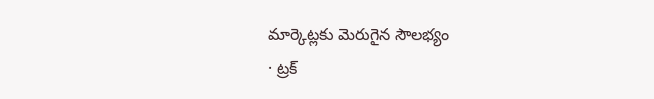మార్కెట్లకు మెరుగైన సౌలభ్యం
· ట్రక్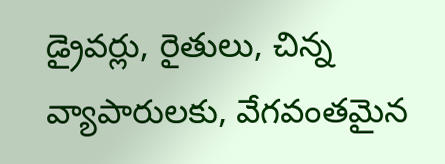డ్రైవర్లు, రైతులు, చిన్న వ్యాపారులకు, వేగవంతమైన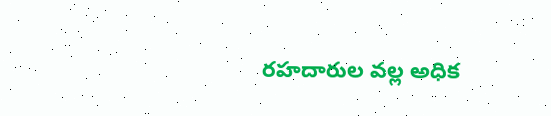రహదారుల వల్ల అధిక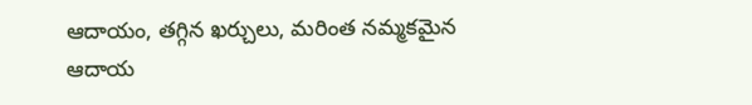ఆదాయం, తగ్గిన ఖర్చులు, మరింత నమ్మకమైన ఆదాయ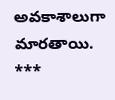అవకాశాలుగా మారతాయి.
***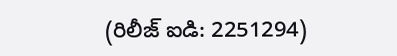(రిలీజ్ ఐడి: 2251294)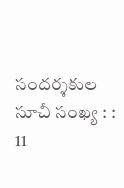సందర్శకుల సూచీ సంఖ్య : : 11